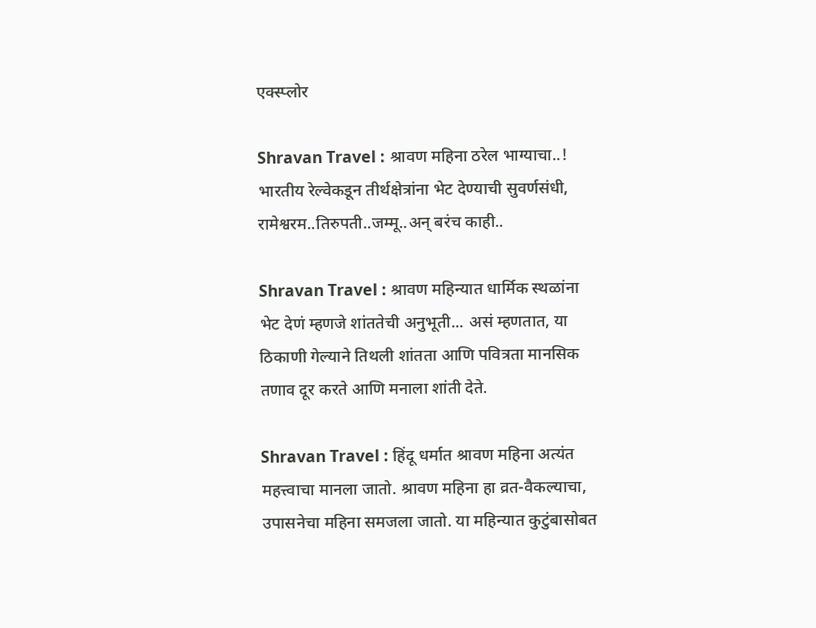एक्स्प्लोर

Shravan Travel : श्रावण महिना ठरेल भाग्याचा..! भारतीय रेल्वेकडून तीर्थक्षेत्रांना भेट देण्याची सुवर्णसंधी, रामेश्वरम..तिरुपती..जम्मू..अन् बरंच काही..

Shravan Travel : श्रावण महिन्यात धार्मिक स्थळांना भेट देणं म्हणजे शांततेची अनुभूती... असं म्हणतात, या ठिकाणी गेल्याने तिथली शांतता आणि पवित्रता मानसिक तणाव दूर करते आणि मनाला शांती देते.

Shravan Travel : हिंदू धर्मात श्रावण महिना अत्यंत महत्त्वाचा मानला जातो. श्रावण महिना हा व्रत-वैकल्याचा, उपासनेचा महिना समजला जातो. या महिन्यात कुटुंबासोबत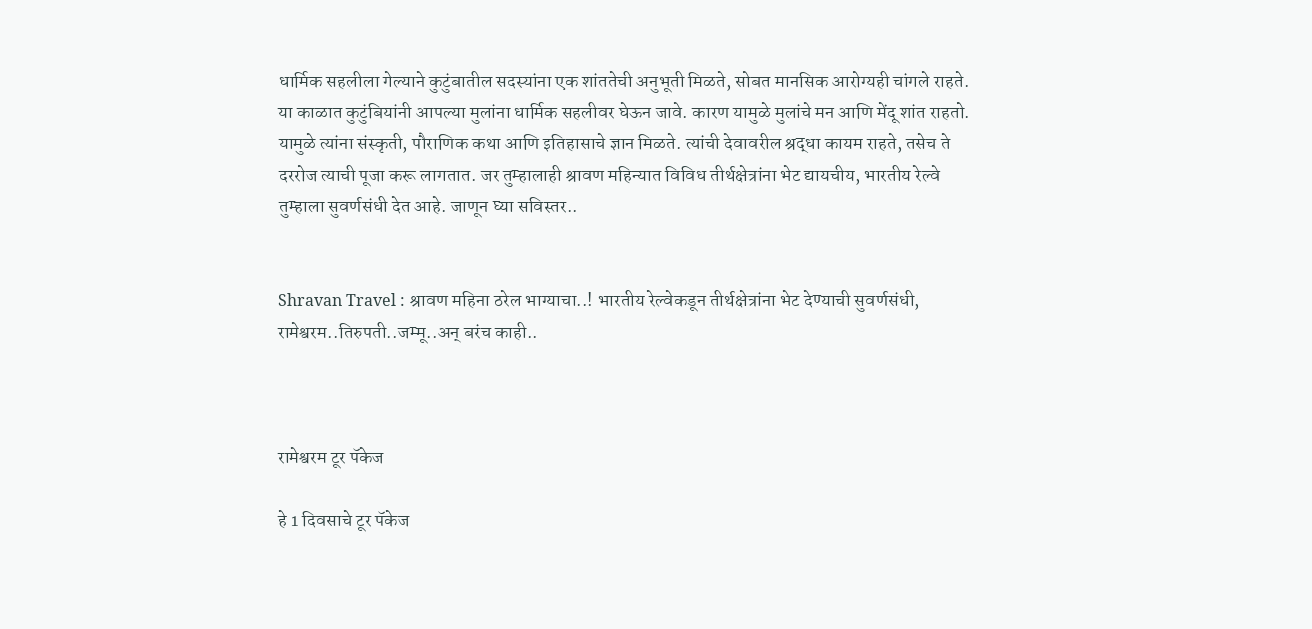धार्मिक सहलीला गेल्याने कुटुंबातील सदस्यांना एक शांततेची अनुभूती मिळते, सोबत मानसिक आरोग्यही चांगले राहते. या काळात कुटुंबियांनी आपल्या मुलांना धार्मिक सहलीवर घेऊन जावे. कारण यामुळे मुलांचे मन आणि मेंदू शांत राहतो. यामुळे त्यांना संस्कृती, पौराणिक कथा आणि इतिहासाचे ज्ञान मिळते. त्यांची देवावरील श्रद्धा कायम राहते, तसेच ते दररोज त्याची पूजा करू लागतात. जर तुम्हालाही श्रावण महिन्यात विविध तीर्थक्षेत्रांना भेट द्यायचीय, भारतीय रेल्वे तुम्हाला सुवर्णसंधी देत आहे. जाणून घ्या सविस्तर..


Shravan Travel : श्रावण महिना ठरेल भाग्याचा..! भारतीय रेल्वेकडून तीर्थक्षेत्रांना भेट देण्याची सुवर्णसंधी, रामेश्वरम..तिरुपती..जम्मू..अन् बरंच काही..



रामेश्वरम टूर पॅकेज

हे 1 दिवसाचे टूर पॅकेज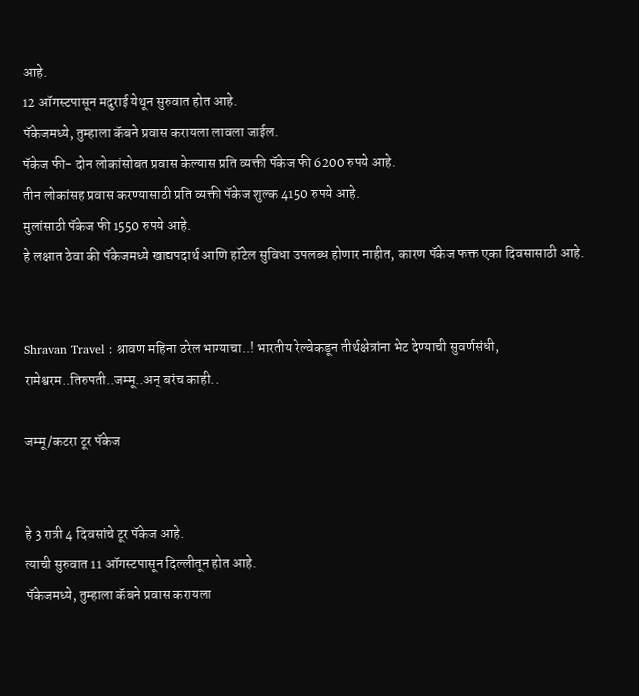आहे.
12 ऑगस्टपासून मदुराई येथून सुरुवात होत आहे.
पॅकेजमध्ये, तुम्हाला कॅबने प्रवास करायला लावला जाईल.
पॅकेज फी- दोन लोकांसोबत प्रवास केल्यास प्रति व्यक्ती पॅकेज फी 6200 रुपये आहे.
तीन लोकांसह प्रवास करण्यासाठी प्रति व्यक्ती पॅकेज शुल्क 4150 रुपये आहे.
मुलांसाठी पॅकेज फी 1550 रुपये आहे.
हे लक्षात ठेवा की पॅकेजमध्ये खाद्यपदार्थ आणि हॉटेल सुविधा उपलब्ध होणार नाहीत, कारण पॅकेज फक्त एका दिवसासाठी आहे.


Shravan Travel : श्रावण महिना ठरेल भाग्याचा..! भारतीय रेल्वेकडून तीर्थक्षेत्रांना भेट देण्याची सुवर्णसंधी, रामेश्वरम..तिरुपती..जम्मू..अन् बरंच काही..

जम्मू/कटरा टूर पॅकेज


हे 3 रात्री 4 दिवसांचे टूर पॅकेज आहे.
त्याची सुरुवात 11 ऑगस्टपासून दिल्लीतून होत आहे.
पॅकेजमध्ये, तुम्हाला कॅबने प्रवास करायला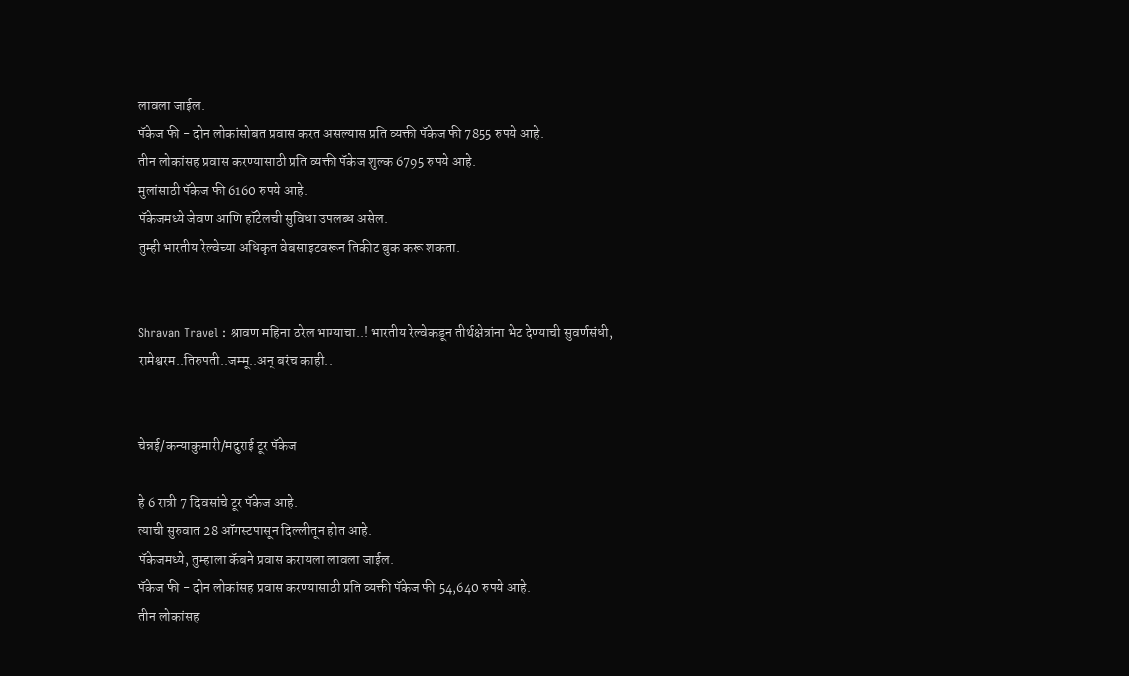लावला जाईल.
पॅकेज फी - दोन लोकांसोबत प्रवास करत असल्यास प्रति व्यक्ती पॅकेज फी 7855 रुपये आहे.
तीन लोकांसह प्रवास करण्यासाठी प्रति व्यक्ती पॅकेज शुल्क 6795 रुपये आहे.
मुलांसाठी पॅकेज फी 6160 रुपये आहे.
पॅकेजमध्ये जेवण आणि हॉटेलची सुविधा उपलब्ध असेल.
तुम्ही भारतीय रेल्वेच्या अधिकृत वेबसाइटवरून तिकीट बुक करू शकता.


Shravan Travel : श्रावण महिना ठरेल भाग्याचा..! भारतीय रेल्वेकडून तीर्थक्षेत्रांना भेट देण्याची सुवर्णसंधी, रामेश्वरम..तिरुपती..जम्मू..अन् बरंच काही..


चेन्नई/कन्याकुमारी/मदुराई टूर पॅकेज

हे 6 रात्री 7 दिवसांचे टूर पॅकेज आहे.
त्याची सुरुवात 28 ऑगस्टपासून दिल्लीतून होत आहे.
पॅकेजमध्ये, तुम्हाला कॅबने प्रवास करायला लावला जाईल.
पॅकेज फी - दोन लोकांसह प्रवास करण्यासाठी प्रति व्यक्ती पॅकेज फी 54,640 रुपये आहे.
तीन लोकांसह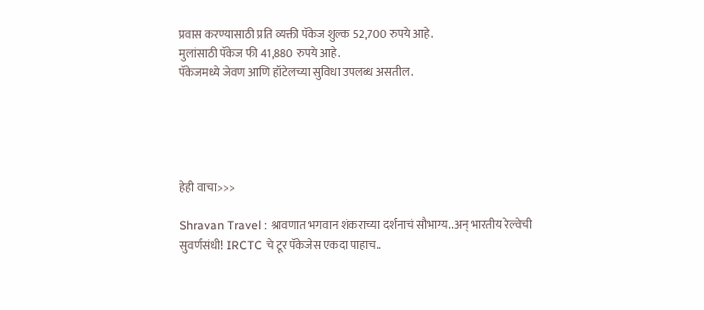प्रवास करण्यासाठी प्रति व्यक्ती पॅकेज शुल्क 52,700 रुपये आहे.
मुलांसाठी पॅकेज फी 41,880 रुपये आहे.
पॅकेजमध्ये जेवण आणि हॉटेलच्या सुविधा उपलब्ध असतील.





हेही वाचा>>>

Shravan Travel : श्रावणात भगवान शंकराच्या दर्शनाचं सौभाग्य..अन् भारतीय रेल्वेची सुवर्णसंधी! IRCTC चे टूर पॅकेजेस एकदा पाहाच..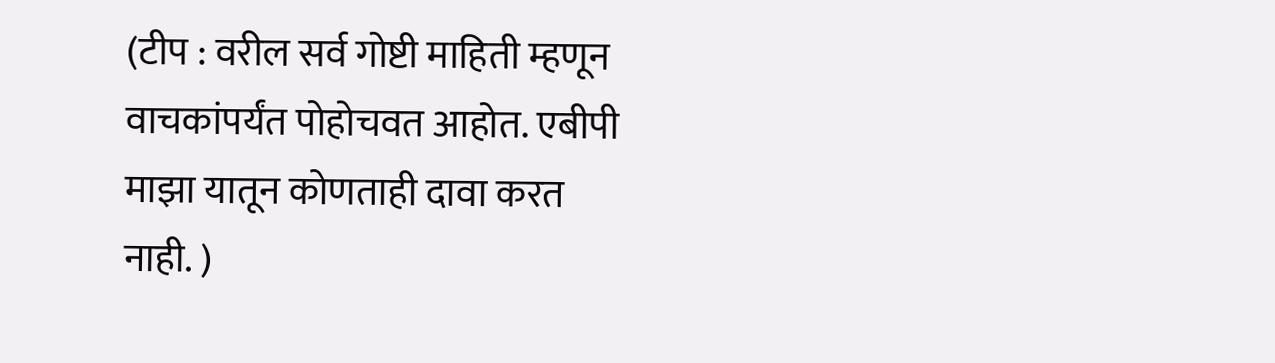(टीप : वरील सर्व गोष्टी माहिती म्हणून वाचकांपर्यंत पोहोचवत आहोत. एबीपी माझा यातून कोणताही दावा करत नाही. )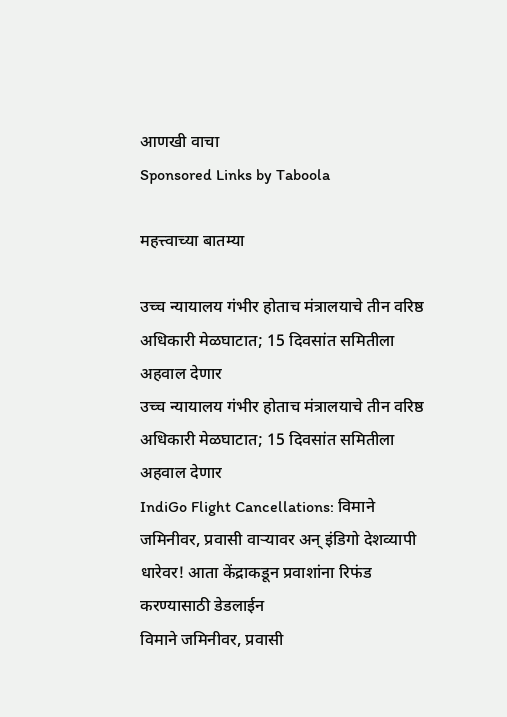आणखी वाचा
Sponsored Links by Taboola

महत्त्वाच्या बातम्या

उच्च न्यायालय गंभीर होताच मंत्रालयाचे तीन वरिष्ठ अधिकारी मेळघाटात; 15 दिवसांत समितीला अहवाल देणार
उच्च न्यायालय गंभीर होताच मंत्रालयाचे तीन वरिष्ठ अधिकारी मेळघाटात; 15 दिवसांत समितीला अहवाल देणार
IndiGo Flight Cancellations: विमाने जमिनीवर, प्रवासी वाऱ्यावर अन् इंडिगो देशव्यापी धारेवर! आता केंद्राकडून प्रवाशांना रिफंड करण्यासाठी डेडलाईन
विमाने जमिनीवर, प्रवासी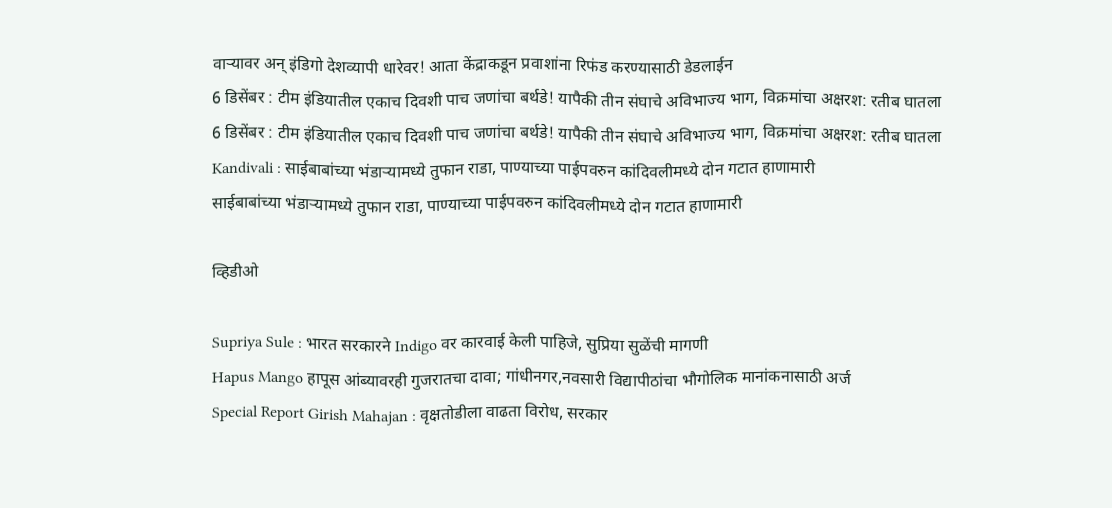वाऱ्यावर अन् इंडिगो देशव्यापी धारेवर! आता केंद्राकडून प्रवाशांना रिफंड करण्यासाठी डेडलाईन
6 डिसेंबर : टीम इंडियातील एकाच दिवशी पाच जणांचा बर्थडे! यापैकी तीन संघाचे अविभाज्य भाग, विक्रमांचा अक्षरश: रतीब घातला
6 डिसेंबर : टीम इंडियातील एकाच दिवशी पाच जणांचा बर्थडे! यापैकी तीन संघाचे अविभाज्य भाग, विक्रमांचा अक्षरश: रतीब घातला
Kandivali : साईबाबांच्या भंडाऱ्यामध्ये तुफान राडा, पाण्याच्या पाईपवरुन कांदिवलीमध्ये दोन गटात हाणामारी
साईबाबांच्या भंडाऱ्यामध्ये तुफान राडा, पाण्याच्या पाईपवरुन कांदिवलीमध्ये दोन गटात हाणामारी

व्हिडीओ

Supriya Sule : भारत सरकारने Indigo वर कारवाई केली पाहिजे, सुप्रिया सुळेंची मागणी
Hapus Mango हापूस आंब्यावरही गुजरातचा दावा; गांधीनगर,नवसारी विद्यापीठांचा भौगोलिक मानांकनासाठी अर्ज
Special Report Girish Mahajan : वृक्षतोडीला वाढता विरोध, सरकार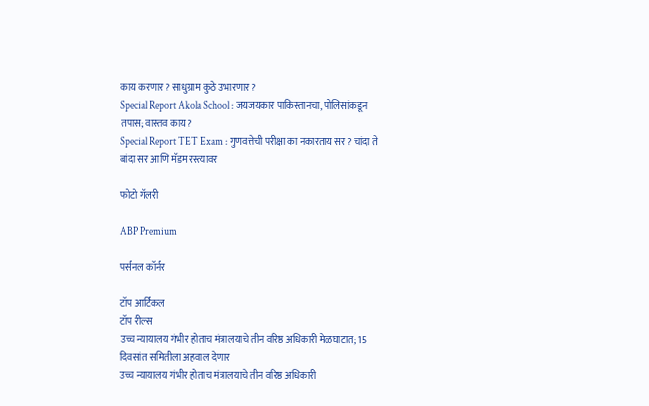काय करणार? साधुग्राम कुठे उभारणार?
Special Report Akola School : जयजयकार पाकिस्तानचा, पोलिसांकडून तपास; वास्तव काय?
Special Report TET Exam : गुणवत्तेची परीक्षा का नकारताय सर? चांदा ते बांदा सर आणि मॅडम रस्त्यावर

फोटो गॅलरी

ABP Premium

पर्सनल कॉर्नर

टॉप आर्टिकल
टॉप रील्स
उच्च न्यायालय गंभीर होताच मंत्रालयाचे तीन वरिष्ठ अधिकारी मेळघाटात; 15 दिवसांत समितीला अहवाल देणार
उच्च न्यायालय गंभीर होताच मंत्रालयाचे तीन वरिष्ठ अधिकारी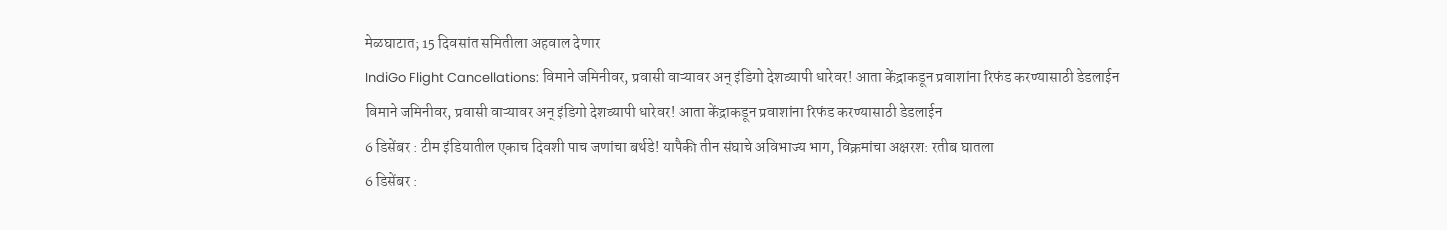मेळघाटात; 15 दिवसांत समितीला अहवाल देणार
IndiGo Flight Cancellations: विमाने जमिनीवर, प्रवासी वाऱ्यावर अन् इंडिगो देशव्यापी धारेवर! आता केंद्राकडून प्रवाशांना रिफंड करण्यासाठी डेडलाईन
विमाने जमिनीवर, प्रवासी वाऱ्यावर अन् इंडिगो देशव्यापी धारेवर! आता केंद्राकडून प्रवाशांना रिफंड करण्यासाठी डेडलाईन
6 डिसेंबर : टीम इंडियातील एकाच दिवशी पाच जणांचा बर्थडे! यापैकी तीन संघाचे अविभाज्य भाग, विक्रमांचा अक्षरश: रतीब घातला
6 डिसेंबर :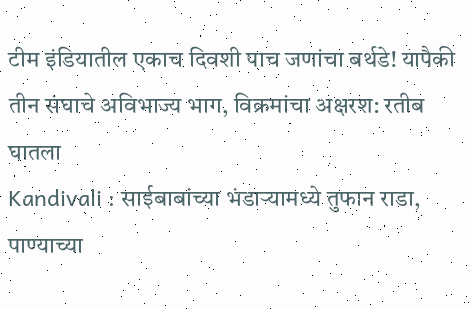टीम इंडियातील एकाच दिवशी पाच जणांचा बर्थडे! यापैकी तीन संघाचे अविभाज्य भाग, विक्रमांचा अक्षरश: रतीब घातला
Kandivali : साईबाबांच्या भंडाऱ्यामध्ये तुफान राडा, पाण्याच्या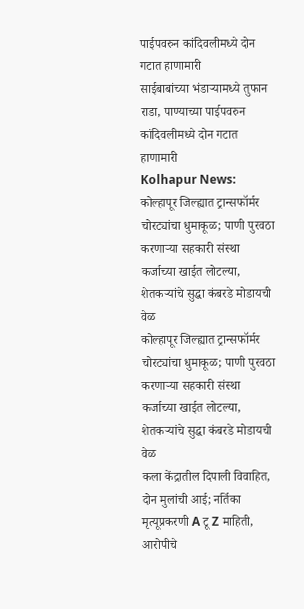पाईपवरुन कांदिवलीमध्ये दोन गटात हाणामारी
साईबाबांच्या भंडाऱ्यामध्ये तुफान राडा, पाण्याच्या पाईपवरुन कांदिवलीमध्ये दोन गटात हाणामारी
Kolhapur News: कोल्हापूर जिल्ह्यात ट्रान्सफॉर्मर चोरट्यांचा धुमाकूळ; पाणी पुरवठा करणाऱ्या सहकारी संस्था कर्जाच्या खाईत लोटल्या, शेतकऱ्यांचे सुद्धा कंबरडे मोडायची वेळ
कोल्हापूर जिल्ह्यात ट्रान्सफॉर्मर चोरट्यांचा धुमाकूळ; पाणी पुरवठा करणाऱ्या सहकारी संस्था कर्जाच्या खाईत लोटल्या, शेतकऱ्यांचे सुद्धा कंबरडे मोडायची वेळ
कला केंद्रातील दिपाली विवाहित, दोन मुलांची आई; नर्तिका मृत्यूप्रकरणी A टू Z माहिती, आरोपीचे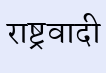राष्ट्रवादी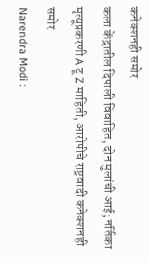कनेक्शनही समोर
कला केंद्रातील दिपाली विवाहित, दोन मुलांची आई; नर्तिका मृत्यूप्रकरणी A टू Z माहिती, आरोपीचे राष्ट्रवादी कनेक्शनही समोर
Narendra Modi :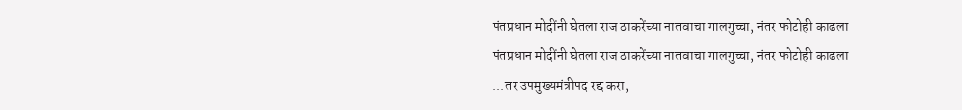पंतप्रधान मोदींनी घेतला राज ठाकरेंच्या नातवाचा गालगुच्चा, नंतर फोटोही काढला
पंतप्रधान मोदींनी घेतला राज ठाकरेंच्या नातवाचा गालगुच्चा, नंतर फोटोही काढला
...तर उपमुख्यमंत्रीपद रद्द करा,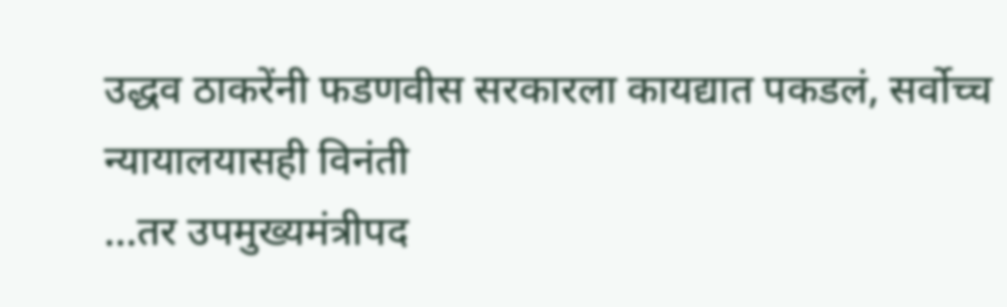उद्धव ठाकरेंनी फडणवीस सरकारला कायद्यात पकडलं, सर्वोच्च न्यायालयासही विनंती
...तर उपमुख्यमंत्रीपद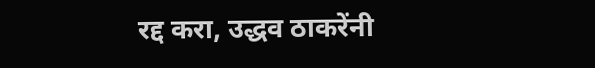रद्द करा, उद्धव ठाकरेंनी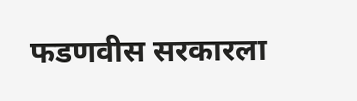फडणवीस सरकारला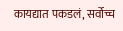कायद्यात पकडलं, सर्वोच्च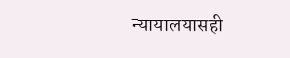न्यायालयासही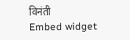विनंती
Embed widget